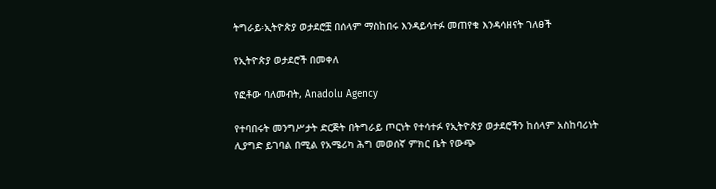ትግራይ፡ኢትዮጵያ ወታደሮቿ በሰላም ማስከበሩ እንዳይሳተፉ መጠየቁ እንዳሳዘናት ገለፀች

የኢትዮጵያ ወታደሮች በመቀለ

የፎቶው ባለመብት, Anadolu Agency

የተባበሩት መንግሥታት ድርጅት በትግራይ ጦርነት የተሳተፉ የኢትዮጵያ ወታደሮችን ከሰላም አስከባሪነት ሊያግድ ይገባል በሚል የአሜሪካ ሕግ መወሰኛ ምክር ቤት የውጭ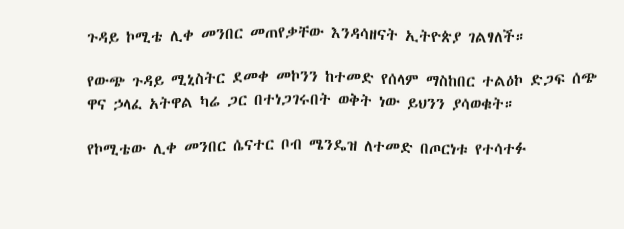ጉዳይ ኮሚቴ ሊቀ መንበር መጠየቃቸው እንዳሳዘናት ኢትዮጵያ ገልፃለች።

የውጭ ጉዳይ ሚኒስትር ደመቀ መኮንን ከተመድ የሰላም ማስከበር ተልዕኮ ድጋፍ ሰጭ ዋና ኃላፈ አትዋል ካሬ ጋር በተነጋገሩበት ወቅት ነው ይህንን ያሳወቁት።

የኮሚቴው ሊቀ መንበር ሴናተር ቦብ ሜንዴዝ ለተመድ በጦርነቱ የተሳተፉ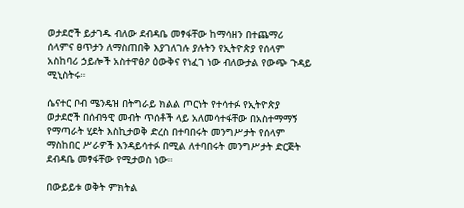ወታደሮች ይታገዱ ብለው ደብዳቤ መፃፋቸው ከማሳዘን በተጨማሪ ሰላምና ፀጥታን ለማስጠበቅ እያገለገሉ ያሉትን የኢትዮጵያ የሰላም አስከባሪ ኃይሎች አስተዋፅዖ ዕውቅና የነፈገ ነው ብለውታል የውጭ ጉዳይ ሚኒስትሩ።

ሴናተር ቦብ ሜንዴዝ በትግራይ ክልል ጦርነት የተሳተፉ የኢትዮጵያ ወታደሮች በሰብዓዊ መብት ጥሰቶች ላይ አለመሳተፋቸው በአስተማማኝ የማጣራት ሂደት እስኪታወቅ ድረስ በተባበሩት መንግሥታት የሰላም ማስከበር ሥራዎች እንዳይሳተፉ በሚል ለተባበሩት መንግሥታት ድርጅት ደብዳቤ መፃፋቸው የሚታወስ ነው።

በውይይቱ ወቅት ምክትል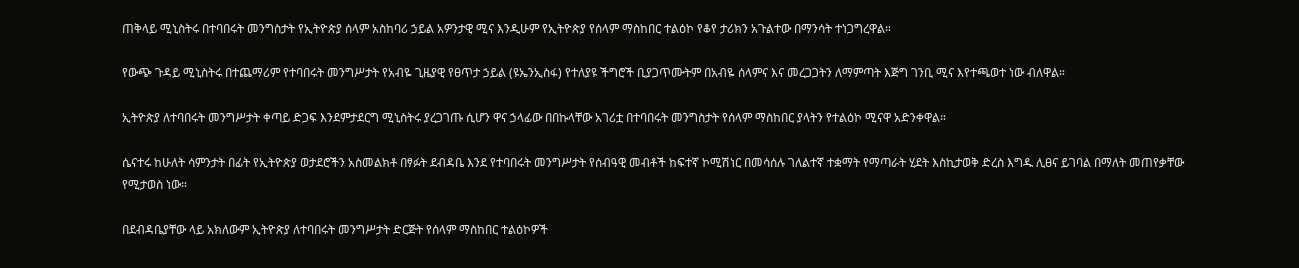ጠቅላይ ሚኒስትሩ በተባበሩት መንግስታት የኢትዮጵያ ሰላም አስከባሪ ኃይል አዎንታዊ ሚና እንዲሁም የኢትዮጵያ የሰላም ማስከበር ተልዕኮ የቆየ ታሪክን አጉልተው በማንሳት ተነጋግረዋል።

የውጭ ጉዳይ ሚኒስትሩ በተጨማሪም የተባበሩት መንግሥታት የአብዬ ጊዜያዊ የፀጥታ ኃይል (ዩኤንኢስፋ) የተለያዩ ችግሮች ቢያጋጥሙትም በአብዬ ሰላምና እና መረጋጋትን ለማምጣት እጅግ ገንቢ ሚና እየተጫወተ ነው ብለዋል።

ኢትዮጵያ ለተባበሩት መንግሥታት ቀጣይ ድጋፍ እንደምታደርግ ሚኒስትሩ ያረጋገጡ ሲሆን ዋና ኃላፊው በበኩላቸው አገሪቷ በተባበሩት መንግስታት የሰላም ማስከበር ያላትን የተልዕኮ ሚናዋ አድንቀዋል።

ሴናተሩ ከሁለት ሳምንታት በፊት የኢትዮጵያ ወታደሮችን አስመልክቶ በፃፉት ደብዳቤ እንደ የተባበሩት መንግሥታት የሰብዓዊ መብቶች ከፍተኛ ኮሚሽነር በመሳሰሉ ገለልተኛ ተቋማት የማጣራት ሂደት እስኪታወቅ ድረስ እግዱ ሊፀና ይገባል በማለት መጠየቃቸው የሚታወስ ነው።

በደብዳቤያቸው ላይ አክለውም ኢትዮጵያ ለተባበሩት መንግሥታት ድርጅት የሰላም ማስከበር ተልዕኮዎች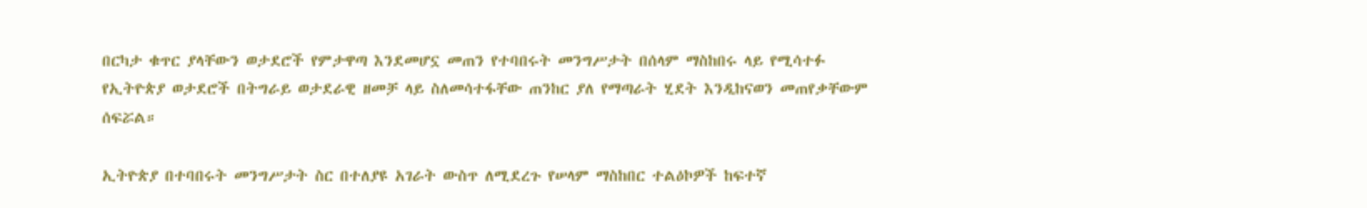በርካታ ቁጥር ያላቸውን ወታደሮች የምታዋጣ እንደመሆኗ መጠን የተባበሩት መንግሥታት በሰላም ማስከበሩ ላይ የሚሳተፉ የኢትዮጵያ ወታደሮች በትግራይ ወታደራዊ ዘመቻ ላይ ስለመሳተፋቸው ጠንከር ያለ የማጣራት ሂደት እንዲከናወን መጠየቃቸውም ሰፍሯል።

ኢትዮጵያ በተባበሩት መንግሥታት ስር በተለያዩ አገራት ውስጥ ለሚደረጉ የሠላም ማስከበር ተልዕኮዎች ከፍተኛ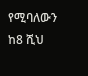የሚባለውን ከ8 ሺህ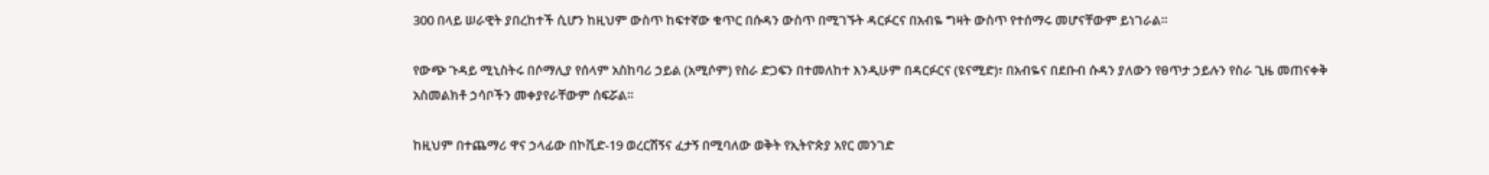300 በላይ ሠራዊት ያበረከተች ሲሆን ከዚህም ውስጥ ከፍተኛው ቁጥር በሱዳን ውስጥ በሚገኙት ዳርፉርና በአብዬ ግዛት ውስጥ የተሰማሩ መሆናቸውም ይነገራል።

የውጭ ጉዳይ ሚኒስትሩ በሶማሊያ የሰላም አስከባሪ ኃይል (አሚሶም) የስራ ድጋፍን በተመለከተ እንዲሁም በዳርፉርና (ዩናሚድ)፣ በአብዬና በደቡብ ሱዳን ያለውን የፀጥታ ኃይሉን የስራ ጊዜ መጠናቀቅ አስመልክቶ ኃሳቦችን መቀያየራቸውም ሰፍሯል።

ከዚህም በተጨማሪ ዋና ኃላፊው በኮቪድ-19 ወረርሽኝና ፈታኝ በሚባለው ወቅት የኢትዮጵያ አየር መንገድ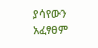ያሳየውን አፈፃፀም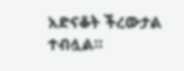አድናቆት ችረውታል ተብሏል።